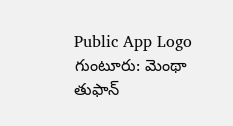Public App Logo
గుంటూరు: మెంథా తుఫాన్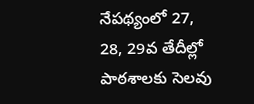నేపథ్యంలో 27, 28, 29వ తేదీల్లో పాఠశాలకు సెలవు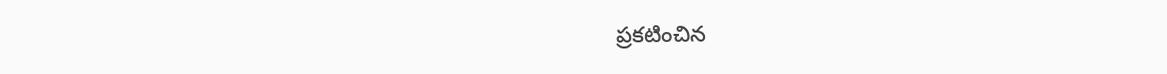ప్రకటించిన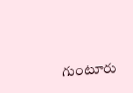గుంటూరు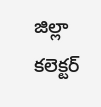జిల్లా కలెక్టర్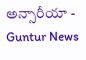అన్సారీయా - Guntur News